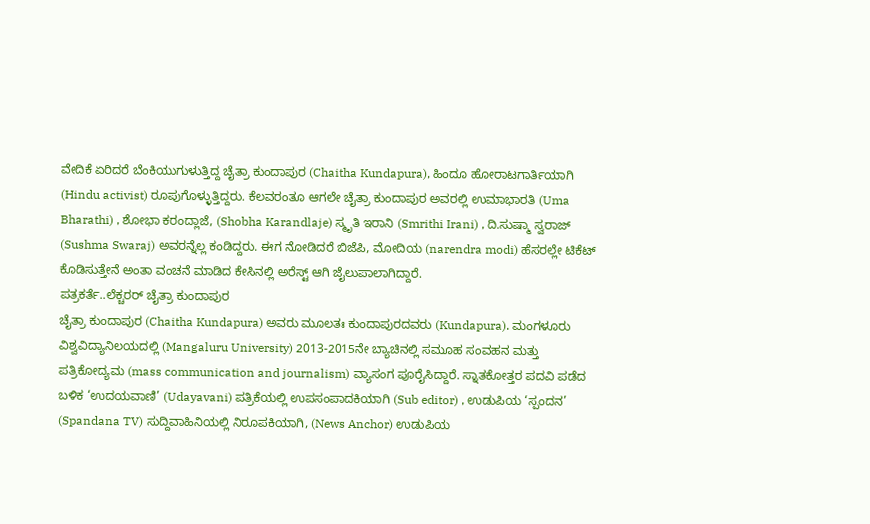ವೇದಿಕೆ ಏರಿದರೆ ಬೆಂಕಿಯುಗುಳುತ್ತಿದ್ದ ಚೈತ್ರಾ ಕುಂದಾಪುರ (Chaitha Kundapura), ಹಿಂದೂ ಹೋರಾಟಗಾರ್ತಿಯಾಗಿ (Hindu activist) ರೂಪುಗೊಳ್ಳುತ್ತಿದ್ದರು. ಕೆಲವರಂತೂ ಆಗಲೇ ಚೈತ್ರಾ ಕುಂದಾಪುರ ಅವರಲ್ಲಿ ಉಮಾಭಾರತಿ (Uma Bharathi) , ಶೋಭಾ ಕರಂದ್ಲಾಜೆ, (Shobha Karandlaje) ಸ್ಮೃತಿ ಇರಾನಿ (Smrithi Irani) , ದಿ.ಸುಷ್ಮಾ ಸ್ವರಾಜ್ (Sushma Swaraj) ಅವರನ್ನೆಲ್ಲ ಕಂಡಿದ್ದರು. ಈಗ ನೋಡಿದರೆ ಬಿಜೆಪಿ, ಮೋದಿಯ (narendra modi) ಹೆಸರಲ್ಲೇ ಟಿಕೆಟ್ ಕೊಡಿಸುತ್ತೇನೆ ಅಂತಾ ವಂಚನೆ ಮಾಡಿದ ಕೇಸಿನಲ್ಲಿ ಅರೆಸ್ಟ್ ಆಗಿ ಜೈಲುಪಾಲಾಗಿದ್ದಾರೆ.
ಪತ್ರಕರ್ತೆ..ಲೆಕ್ಚರರ್ ಚೈತ್ರಾ ಕುಂದಾಪುರ
ಚೈತ್ರಾ ಕುಂದಾಪುರ (Chaitha Kundapura) ಅವರು ಮೂಲತಃ ಕುಂದಾಪುರದವರು (Kundapura). ಮಂಗಳೂರು ವಿಶ್ವವಿದ್ಯಾನಿಲಯದಲ್ಲಿ (Mangaluru University) 2013-2015ನೇ ಬ್ಯಾಚಿನಲ್ಲಿ ಸಮೂಹ ಸಂವಹನ ಮತ್ತು ಪತ್ರಿಕೋದ್ಯಮ (mass communication and journalism) ವ್ಯಾಸಂಗ ಪೂರೈಸಿದ್ದಾರೆ. ಸ್ನಾತಕೋತ್ತರ ಪದವಿ ಪಡೆದ ಬಳಿಕ ‘ಉದಯವಾಣಿ’ (Udayavani) ಪತ್ರಿಕೆಯಲ್ಲಿ ಉಪಸಂಪಾದಕಿಯಾಗಿ (Sub editor) , ಉಡುಪಿಯ ‘ಸ್ಪಂದನ’ (Spandana TV) ಸುದ್ದಿವಾಹಿನಿಯಲ್ಲಿ ನಿರೂಪಕಿಯಾಗಿ, (News Anchor) ಉಡುಪಿಯ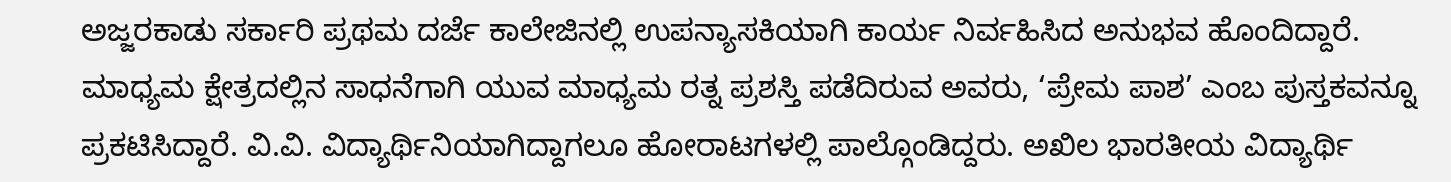ಅಜ್ಜರಕಾಡು ಸರ್ಕಾರಿ ಪ್ರಥಮ ದರ್ಜೆ ಕಾಲೇಜಿನಲ್ಲಿ ಉಪನ್ಯಾಸಕಿಯಾಗಿ ಕಾರ್ಯ ನಿರ್ವಹಿಸಿದ ಅನುಭವ ಹೊಂದಿದ್ದಾರೆ.
ಮಾಧ್ಯಮ ಕ್ಷೇತ್ರದಲ್ಲಿನ ಸಾಧನೆಗಾಗಿ ಯುವ ಮಾಧ್ಯಮ ರತ್ನ ಪ್ರಶಸ್ತಿ ಪಡೆದಿರುವ ಅವರು, ‘ಪ್ರೇಮ ಪಾಶ’ ಎಂಬ ಪುಸ್ತಕವನ್ನೂ ಪ್ರಕಟಿಸಿದ್ದಾರೆ. ವಿ.ವಿ. ವಿದ್ಯಾರ್ಥಿನಿಯಾಗಿದ್ದಾಗಲೂ ಹೋರಾಟಗಳಲ್ಲಿ ಪಾಲ್ಗೊಂಡಿದ್ದರು. ಅಖಿಲ ಭಾರತೀಯ ವಿದ್ಯಾರ್ಥಿ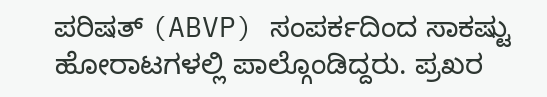ಪರಿಷತ್ (ABVP) ಸಂಪರ್ಕದಿಂದ ಸಾಕಷ್ಟು ಹೋರಾಟಗಳಲ್ಲಿ ಪಾಲ್ಗೊಂಡಿದ್ದರು. ಪ್ರಖರ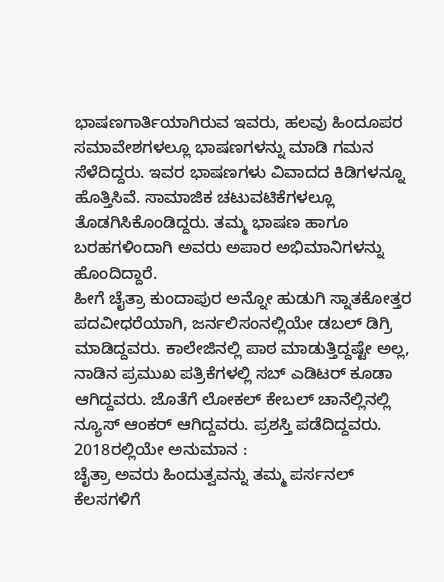ಭಾಷಣಗಾರ್ತಿಯಾಗಿರುವ ಇವರು, ಹಲವು ಹಿಂದೂಪರ ಸಮಾವೇಶಗಳಲ್ಲೂ ಭಾಷಣಗಳನ್ನು ಮಾಡಿ ಗಮನ ಸೆಳೆದಿದ್ದರು. ಇವರ ಭಾಷಣಗಳು ವಿವಾದದ ಕಿಡಿಗಳನ್ನೂ ಹೊತ್ತಿಸಿವೆ. ಸಾಮಾಜಿಕ ಚಟುವಟಿಕೆಗಳಲ್ಲೂ ತೊಡಗಿಸಿಕೊಂಡಿದ್ದರು. ತಮ್ಮ ಭಾಷಣ ಹಾಗೂ ಬರಹಗಳಿಂದಾಗಿ ಅವರು ಅಪಾರ ಅಭಿಮಾನಿಗಳನ್ನು ಹೊಂದಿದ್ದಾರೆ.
ಹೀಗೆ ಚೈತ್ರಾ ಕುಂದಾಪುರ ಅನ್ನೋ ಹುಡುಗಿ ಸ್ನಾತಕೋತ್ತರ ಪದವೀಧರೆಯಾಗಿ, ಜರ್ನಲಿಸಂನಲ್ಲಿಯೇ ಡಬಲ್ ಡಿಗ್ರಿ ಮಾಡಿದ್ದವರು. ಕಾಲೇಜಿನಲ್ಲಿ ಪಾಠ ಮಾಡುತ್ತಿದ್ದಷ್ಟೇ ಅಲ್ಲ, ನಾಡಿನ ಪ್ರಮುಖ ಪತ್ರಿಕೆಗಳಲ್ಲಿ ಸಬ್ ಎಡಿಟರ್ ಕೂಡಾ ಆಗಿದ್ದವರು. ಜೊತೆಗೆ ಲೋಕಲ್ ಕೇಬಲ್ ಚಾನೆಲ್ಲಿನಲ್ಲಿ ನ್ಯೂಸ್ ಆಂಕರ್ ಆಗಿದ್ದವರು. ಪ್ರಶಸ್ತಿ ಪಡೆದಿದ್ದವರು.
2018ರಲ್ಲಿಯೇ ಅನುಮಾನ :
ಚೈತ್ರಾ ಅವರು ಹಿಂದುತ್ವವನ್ನು ತಮ್ಮ ಪರ್ಸನಲ್ ಕೆಲಸಗಳಿಗೆ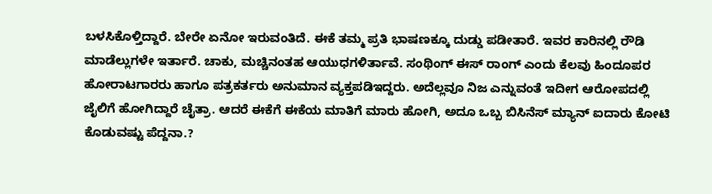ಬಳಸಿಕೊಳ್ತಿದ್ದಾರೆ. ಬೇರೇ ಏನೋ ಇರುವಂತಿದೆ. ಈಕೆ ತಮ್ಮ ಪ್ರತಿ ಭಾಷಣಕ್ಕೂ ದುಡ್ಡು ಪಡೀತಾರೆ. ಇವರ ಕಾರಿನಲ್ಲಿ ರೌಡಿ ಮಾಡೆಲ್ಲುಗಳೇ ಇರ್ತಾರೆ. ಚಾಕು, ಮಚ್ಚಿನಂತಹ ಆಯುಧಗಳಿರ್ತಾವೆ. ಸಂಥಿಂಗ್ ಈಸ್ ರಾಂಗ್ ಎಂದು ಕೆಲವು ಹಿಂದೂಪರ ಹೋರಾಟಗಾರರು ಹಾಗೂ ಪತ್ರಕರ್ತರು ಅನುಮಾನ ವ್ಯಕ್ತಪಡಿಇದ್ದರು. ಅದೆಲ್ಲವೂ ನಿಜ ಎನ್ನುವಂತೆ ಇದೀಗ ಆರೋಪದಲ್ಲಿ ಜೈಲಿಗೆ ಹೋಗಿದ್ದಾರೆ ಚೈತ್ರಾ. ಆದರೆ ಈಕೆಗೆ ಈಕೆಯ ಮಾತಿಗೆ ಮಾರು ಹೋಗಿ, ಅದೂ ಒಬ್ಬ ಬಿಸಿನೆಸ್ ಮ್ಯಾನ್ ಐದಾರು ಕೋಟಿ ಕೊಡುವಷ್ಟು ಪೆದ್ದನಾ.?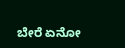ಬೇರೆ ಏನೋ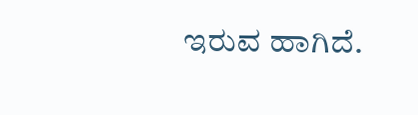ಇರುವ ಹಾಗಿದೆ.